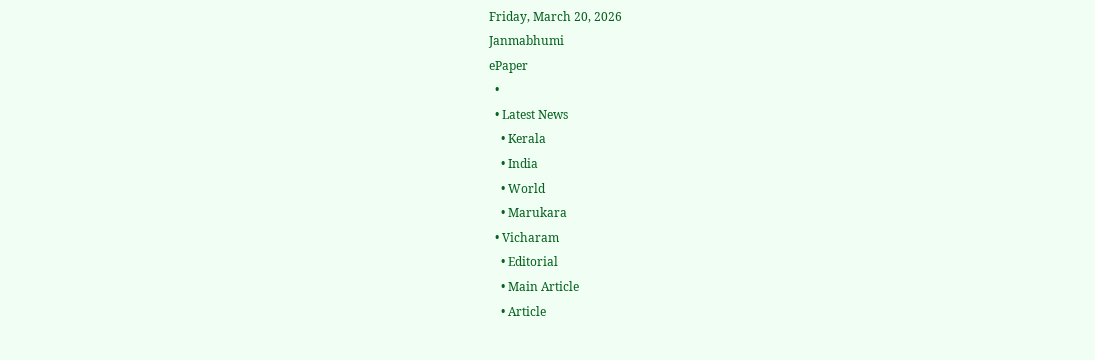Friday, March 20, 2026
Janmabhumi
ePaper
  •
  • Latest News
    • Kerala
    • India
    • World
    • Marukara
  • Vicharam
    • Editorial
    • Main Article
    • Article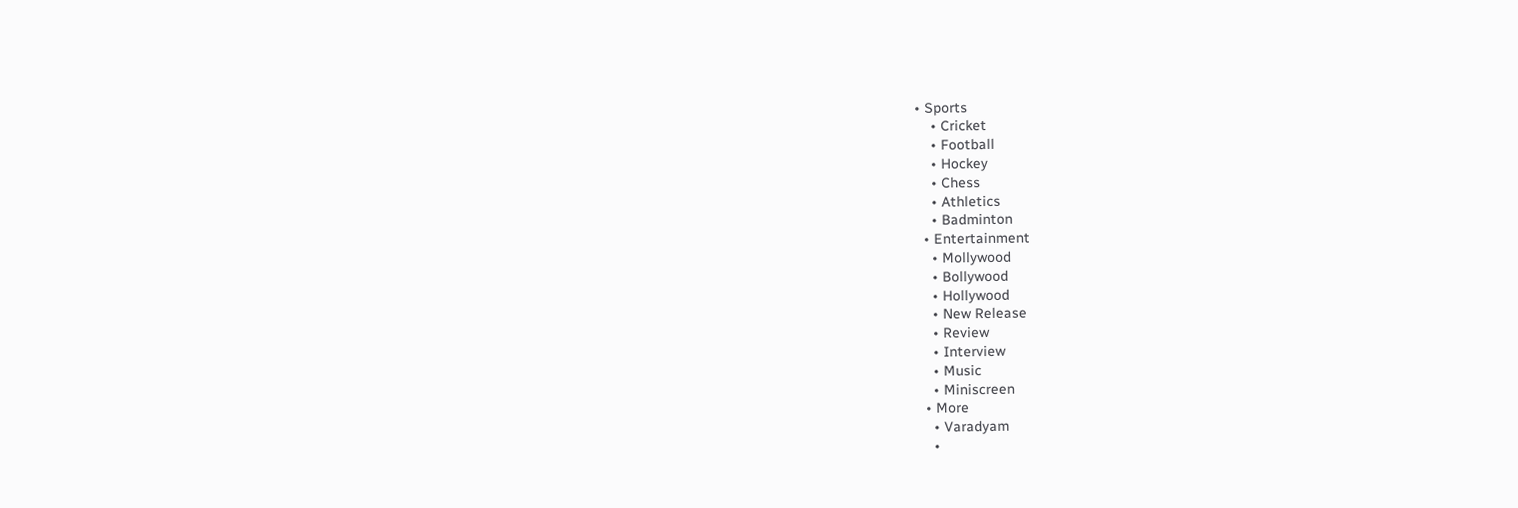• Sports
    • Cricket
    • Football
    • Hockey
    • Chess
    • Athletics
    • Badminton
  • Entertainment
    • Mollywood
    • Bollywood
    • Hollywood
    • New Release
    • Review
    • Interview
    • Music
    • Miniscreen
  • More
    • Varadyam
    •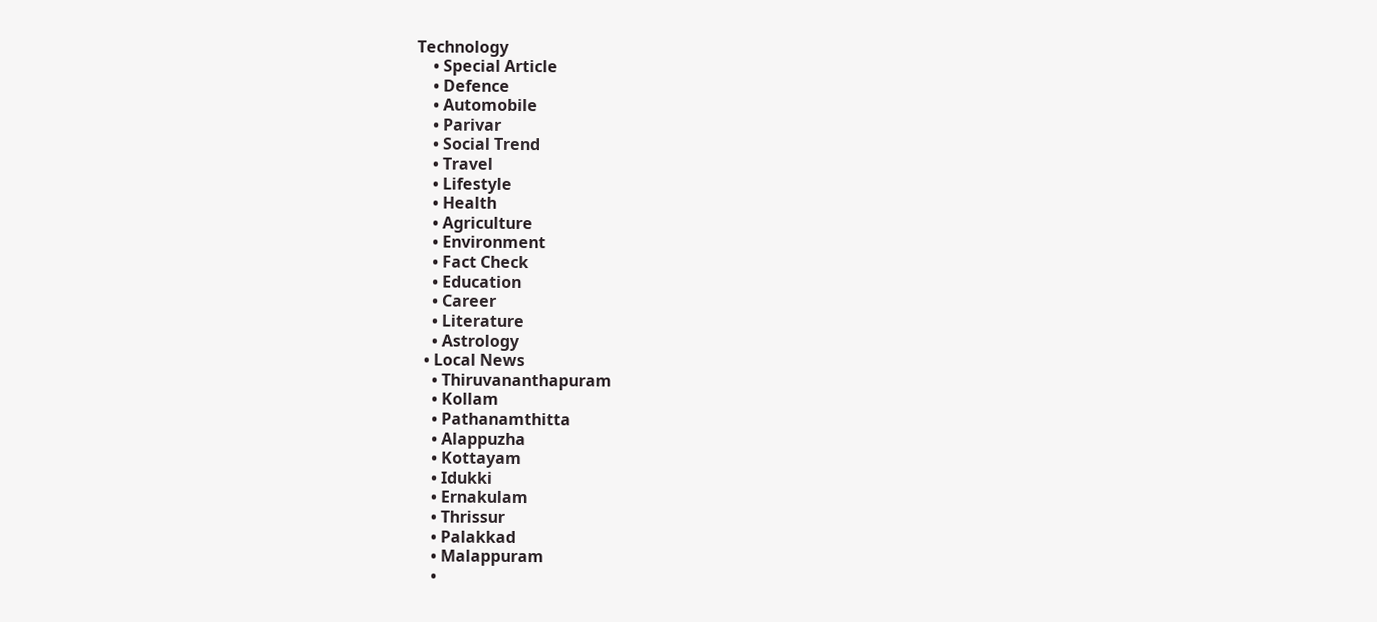Technology
    • Special Article
    • Defence
    • Automobile
    • Parivar
    • Social Trend
    • Travel
    • Lifestyle
    • Health
    • Agriculture
    • Environment
    • Fact Check
    • Education
    • Career
    • Literature
    • Astrology
  • Local News
    • Thiruvananthapuram
    • Kollam
    • Pathanamthitta
    • Alappuzha
    • Kottayam
    • Idukki
    • Ernakulam
    • Thrissur
    • Palakkad
    • Malappuram
    •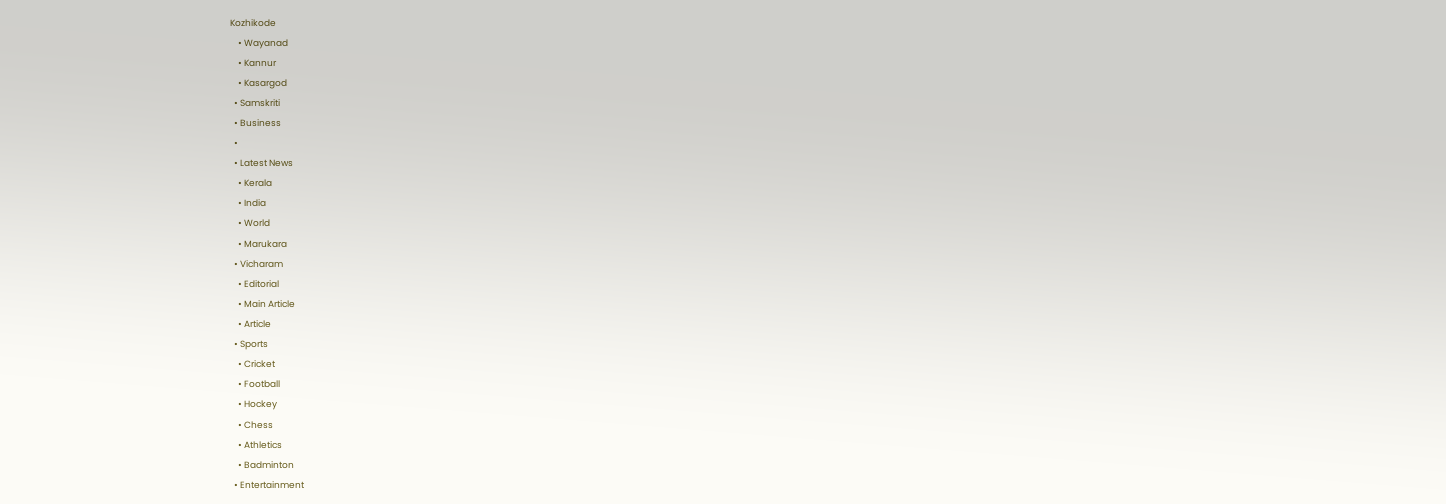Kozhikode
    • Wayanad
    • Kannur
    • Kasargod
  • Samskriti
  • Business
  •
  • Latest News
    • Kerala
    • India
    • World
    • Marukara
  • Vicharam
    • Editorial
    • Main Article
    • Article
  • Sports
    • Cricket
    • Football
    • Hockey
    • Chess
    • Athletics
    • Badminton
  • Entertainment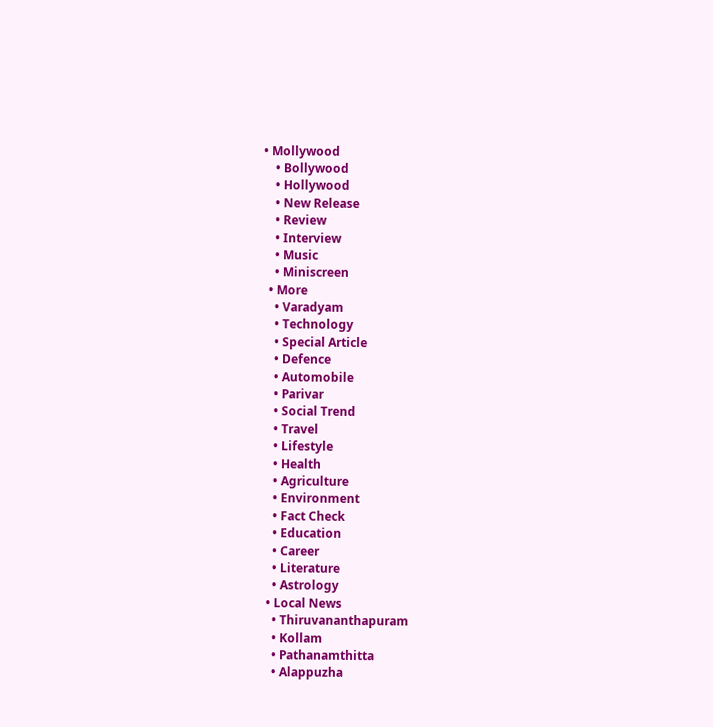• Mollywood
    • Bollywood
    • Hollywood
    • New Release
    • Review
    • Interview
    • Music
    • Miniscreen
  • More
    • Varadyam
    • Technology
    • Special Article
    • Defence
    • Automobile
    • Parivar
    • Social Trend
    • Travel
    • Lifestyle
    • Health
    • Agriculture
    • Environment
    • Fact Check
    • Education
    • Career
    • Literature
    • Astrology
  • Local News
    • Thiruvananthapuram
    • Kollam
    • Pathanamthitta
    • Alappuzha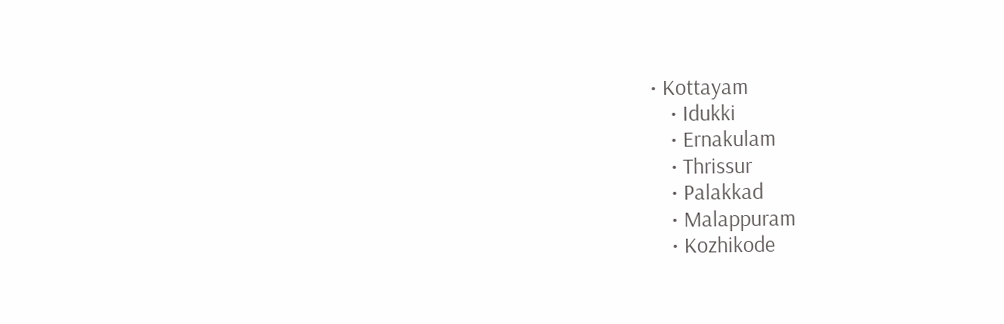• Kottayam
    • Idukki
    • Ernakulam
    • Thrissur
    • Palakkad
    • Malappuram
    • Kozhikode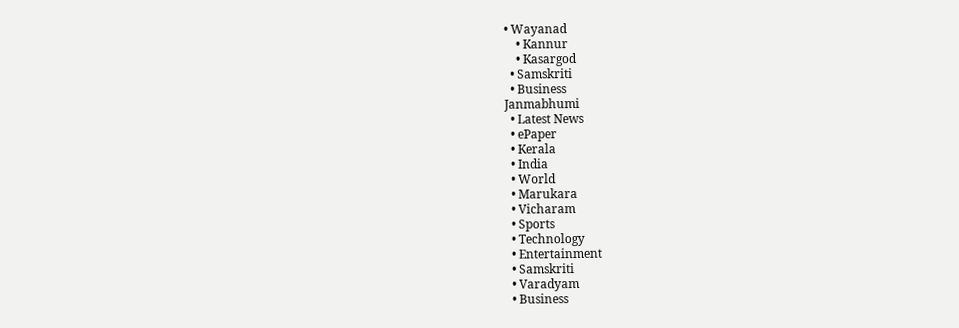• Wayanad
    • Kannur
    • Kasargod
  • Samskriti
  • Business
Janmabhumi
  • Latest News
  • ePaper
  • Kerala
  • India
  • World
  • Marukara
  • Vicharam
  • Sports
  • Technology
  • Entertainment
  • Samskriti
  • Varadyam
  • Business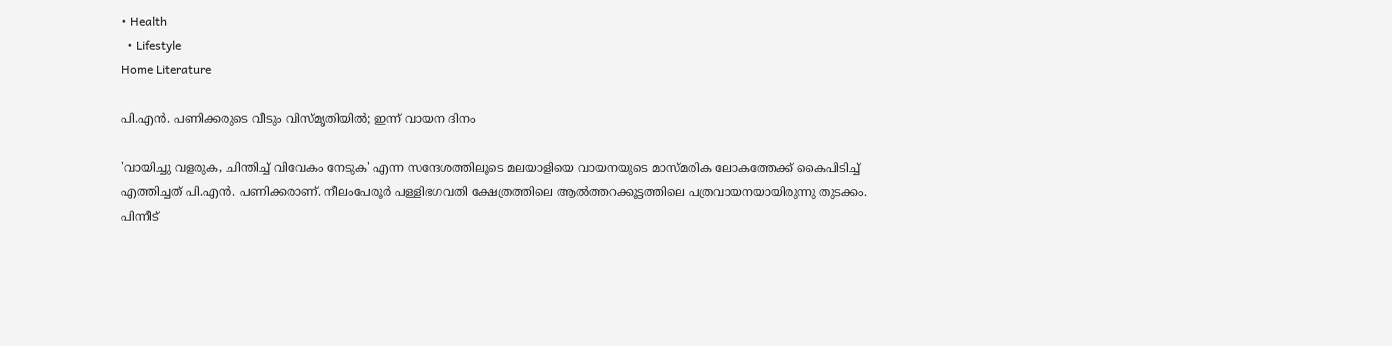• Health
  • Lifestyle
Home Literature

പി.എന്‍. പണിക്കരുടെ വീടും വിസ്മൃതിയില്‍; ഇന്ന് വായന ദിനം

'വായിച്ചു വളരുക, ചിന്തിച്ച് വിവേകം നേടുക' എന്ന സന്ദേശത്തിലൂടെ മലയാളിയെ വായനയുടെ മാസ്മരിക ലോകത്തേക്ക് കൈപിടിച്ച് എത്തിച്ചത് പി.എന്‍. പണിക്കരാണ്. നീലംപേരൂര്‍ പള്ളിഭഗവതി ക്ഷേത്രത്തിലെ ആല്‍ത്തറക്കൂട്ടത്തിലെ പത്രവായനയായിരുന്നു തുടക്കം. പിന്നീട്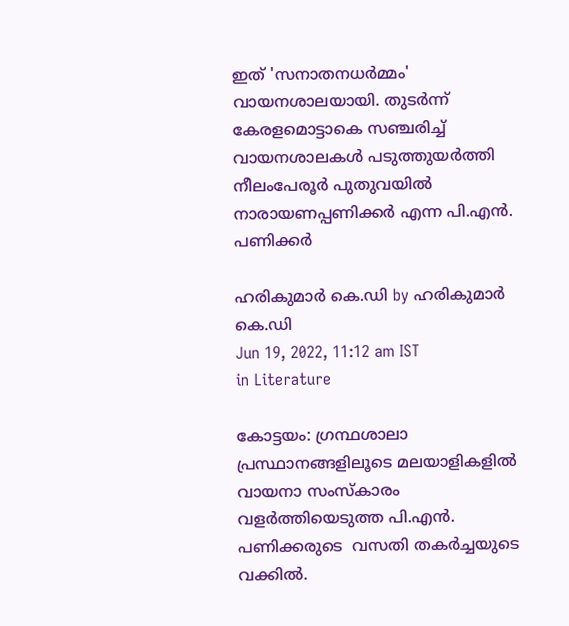ഇത് 'സനാതനധര്‍മ്മം' വായനശാലയായി. തുടര്‍ന്ന് കേരളമൊട്ടാകെ സഞ്ചരിച്ച് വായനശാലകള്‍ പടുത്തുയര്‍ത്തി നീലംപേരൂര്‍ പുതുവയില്‍ നാരായണപ്പണിക്കര്‍ എന്ന പി.എന്‍. പണിക്കര്‍

ഹരികുമാര്‍ കെ.ഡി by ഹരികുമാര്‍ കെ.ഡി
Jun 19, 2022, 11:12 am IST
in Literature

കോട്ടയം: ഗ്രന്ഥശാലാ പ്രസ്ഥാനങ്ങളിലൂടെ മലയാളികളില്‍ വായനാ സംസ്‌കാരം വളര്‍ത്തിയെടുത്ത പി.എന്‍. പണിക്കരുടെ  വസതി തകര്‍ച്ചയുടെ വക്കില്‍.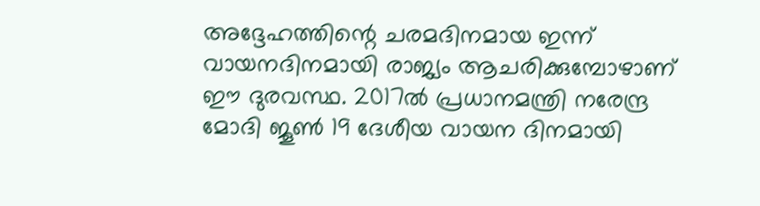അദ്ദേഹത്തിന്റെ ചരമദിനമായ ഇന്ന് വായനദിനമായി രാജ്യം ആചരിക്കുമ്പോഴാണ് ഈ ദുരവസ്ഥ. 2017ല്‍ പ്രധാനമന്ത്രി നരേന്ദ്ര മോദി ജൂണ്‍ 19 ദേശീയ വായന ദിനമായി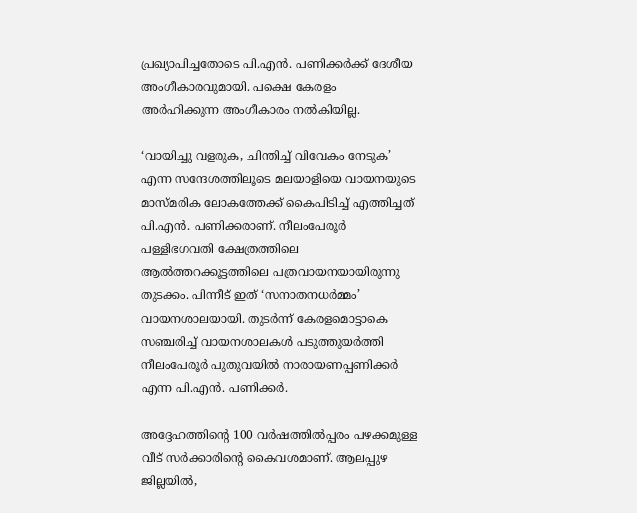പ്രഖ്യാപിച്ചതോടെ പി.എന്‍. പണിക്കര്‍ക്ക് ദേശീയ അംഗീകാരവുമായി. പക്ഷെ കേരളം  അര്‍ഹിക്കുന്ന അംഗീകാരം നല്‍കിയില്ല.

‘വായിച്ചു വളരുക, ചിന്തിച്ച് വിവേകം നേടുക’ എന്ന സന്ദേശത്തിലൂടെ മലയാളിയെ വായനയുടെ മാസ്മരിക ലോകത്തേക്ക് കൈപിടിച്ച് എത്തിച്ചത് പി.എന്‍. പണിക്കരാണ്. നീലംപേരൂര്‍ പള്ളിഭഗവതി ക്ഷേത്രത്തിലെ ആല്‍ത്തറക്കൂട്ടത്തിലെ പത്രവായനയായിരുന്നു തുടക്കം. പിന്നീട് ഇത് ‘സനാതനധര്‍മ്മം’ വായനശാലയായി. തുടര്‍ന്ന് കേരളമൊട്ടാകെ സഞ്ചരിച്ച് വായനശാലകള്‍ പടുത്തുയര്‍ത്തി നീലംപേരൂര്‍ പുതുവയില്‍ നാരായണപ്പണിക്കര്‍ എന്ന പി.എന്‍. പണിക്കര്‍.

അദ്ദേഹത്തിന്റെ 100 വര്‍ഷത്തില്‍പ്പരം പഴക്കമുള്ള വീട് സര്‍ക്കാരിന്റെ കൈവശമാണ്. ആലപ്പുഴ ജില്ലയില്‍,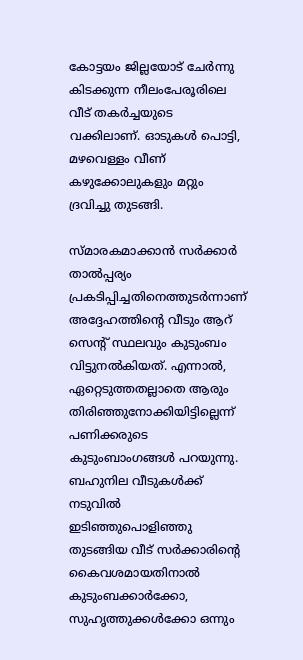കോട്ടയം ജില്ലയോട് ചേര്‍ന്നു കിടക്കുന്ന നീലംപേരൂരിലെ വീട് തകര്‍ച്ചയുടെ വക്കിലാണ്. ഓടുകള്‍ പൊട്ടി, മഴവെള്ളം വീണ് കഴുക്കോലുകളും മറ്റും ദ്രവിച്ചു തുടങ്ങി.

സ്മാരകമാക്കാന്‍ സര്‍ക്കാര്‍ താല്‍പ്പര്യം പ്രകടിപ്പിച്ചതിനെത്തുടര്‍ന്നാണ് അദ്ദേഹത്തിന്റെ വീടും ആറ് സെന്റ് സ്ഥലവും കുടുംബം വിട്ടുനല്‍കിയത്. എന്നാല്‍, ഏറ്റെടുത്തതല്ലാതെ ആരും തിരിഞ്ഞുനോക്കിയിട്ടില്ലെന്ന് പണിക്കരുടെ കുടുംബാംഗങ്ങള്‍ പറയുന്നു. ബഹുനില വീടുകള്‍ക്ക് നടുവില്‍ ഇടിഞ്ഞുപൊളിഞ്ഞു തുടങ്ങിയ വീട് സര്‍ക്കാരിന്റെ കൈവശമായതിനാല്‍ കുടുംബക്കാര്‍ക്കോ, സുഹൃത്തുക്കള്‍ക്കോ ഒന്നും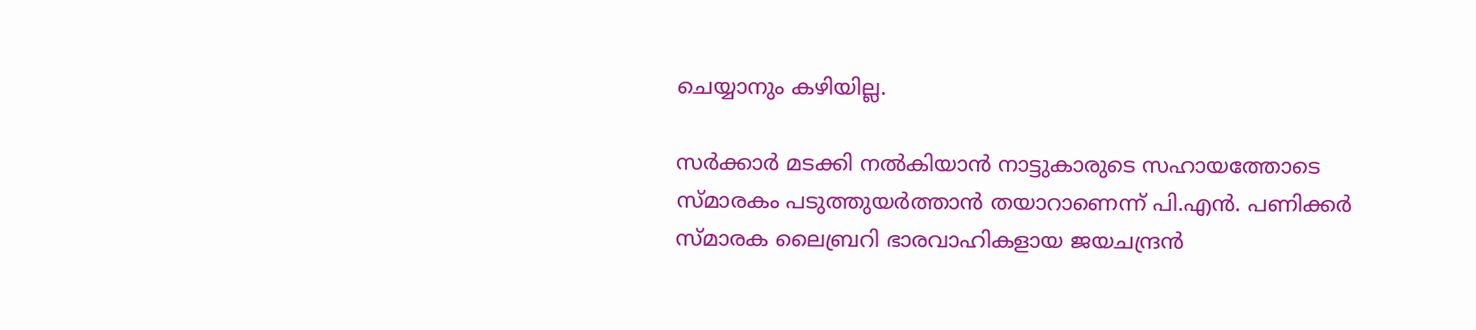ചെയ്യാനും കഴിയില്ല.

സര്‍ക്കാര്‍ മടക്കി നല്‍കിയാന്‍ നാട്ടുകാരുടെ സഹായത്തോടെ സ്മാരകം പടുത്തുയര്‍ത്താന്‍ തയാറാണെന്ന് പി.എന്‍. പണിക്കര്‍ സ്മാരക ലൈബ്രറി ഭാരവാഹികളായ ജയചന്ദ്രന്‍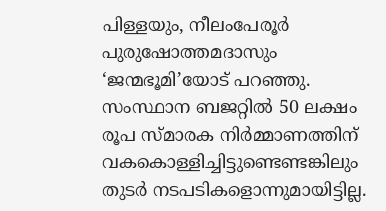പിള്ളയും, നീലംപേരൂര്‍ പുരുഷോത്തമദാസും ‘ജന്മഭൂമി’യോട് പറഞ്ഞു. സംസ്ഥാന ബജറ്റില്‍ 50 ലക്ഷം രൂപ സ്മാരക നിര്‍മ്മാണത്തിന് വകകൊള്ളിച്ചിട്ടുണ്ടെണ്ടങ്കിലും തുടര്‍ നടപടികളൊന്നുമായിട്ടില്ല.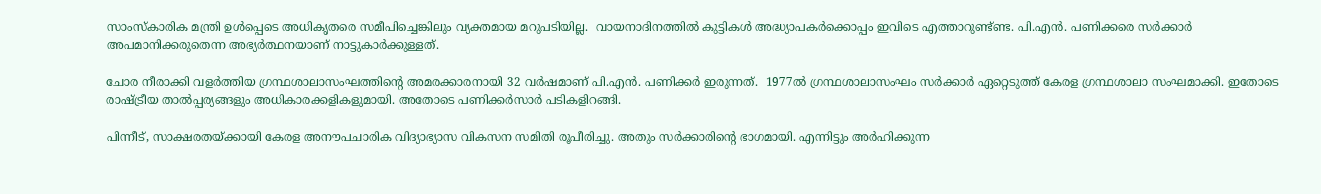സാംസ്‌കാരിക മന്ത്രി ഉള്‍പ്പെടെ അധികൃതരെ സമീപിച്ചെങ്കിലും വ്യക്തമായ മറുപടിയില്ല.  വായനാദിനത്തില്‍ കുട്ടികള്‍ അദ്ധ്യാപകര്‍ക്കൊപ്പം ഇവിടെ എത്താറുണ്ട്ണ്ട. പി.എന്‍. പണിക്കരെ സര്‍ക്കാര്‍ അപമാനിക്കരുതെന്ന അഭ്യര്‍ത്ഥനയാണ് നാട്ടുകാര്‍ക്കുള്ളത്.

ചോര നീരാക്കി വളര്‍ത്തിയ ഗ്രന്ഥശാലാസംഘത്തിന്റെ അമരക്കാരനായി 32 വര്‍ഷമാണ് പി.എന്‍. പണിക്കര്‍ ഇരുന്നത്.  1977ല്‍ ഗ്രന്ഥശാലാസംഘം സര്‍ക്കാര്‍ ഏറ്റെടുത്ത് കേരള ഗ്രന്ഥശാലാ സംഘമാക്കി. ഇതോടെ രാഷ്‌ട്രീയ താല്‍പ്പര്യങ്ങളും അധികാരക്കളികളുമായി. അതോടെ പണിക്കര്‍സാര്‍ പടികളിറങ്ങി.

പിന്നീട്, സാക്ഷരതയ്‌ക്കായി കേരള അനൗപചാരിക വിദ്യാഭ്യാസ വികസന സമിതി രൂപീരിച്ചു. അതും സര്‍ക്കാരിന്റെ ഭാഗമായി. എന്നിട്ടും അര്‍ഹിക്കുന്ന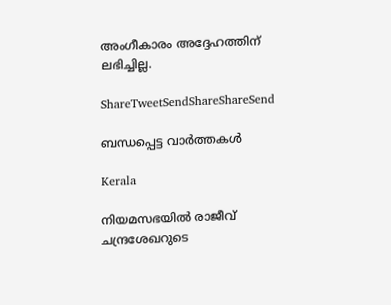അംഗീകാരം അദ്ദേഹത്തിന് ലഭിച്ചില്ല.

ShareTweetSendShareShareSend

ബന്ധപ്പെട്ട വാര്‍ത്തകള്‍

Kerala

നിയമസഭയില്‍ രാജീവ് ചന്ദ്രശേഖറുടെ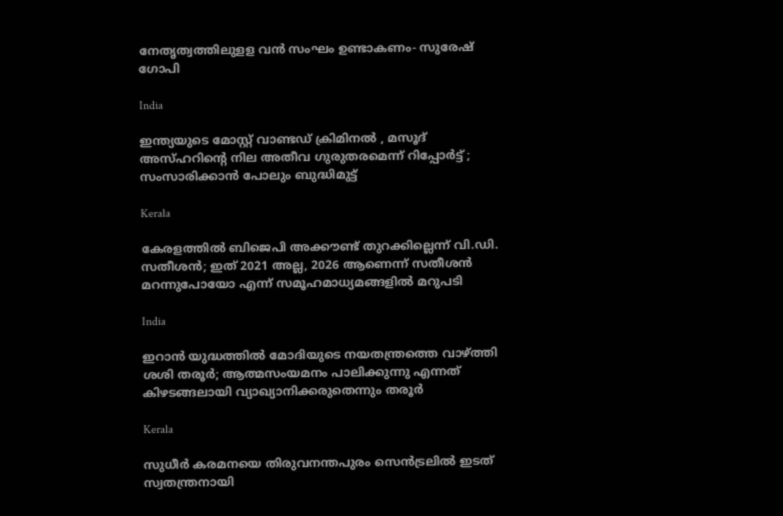നേതൃത്വത്തിലുളള വന്‍ സംഘം ഉണ്ടാകണം- സുരേഷ് ഗോപി

India

ഇന്ത്യയുടെ മോസ്റ്റ് വാണ്ടഡ് ക്രിമിനൽ , മസൂദ് അസ്ഹറിന്റെ നില അതീവ ഗുരുതരമെന്ന് റിപ്പോർട്ട് ; സംസാരിക്കാൻ പോലും ബുദ്ധിമുട്ട്

Kerala

കേരളത്തില്‍ ബിജെപി അക്കൗണ്ട് തുറക്കില്ലെന്ന് വി.ഡി. സതീശന്‍; ഇത് 2021 അല്ല, 2026 ആണെന്ന് സതീശന്‍ മറന്നുപോയോ എന്ന് സമൂഹമാധ്യമങ്ങളില്‍ മറുപടി

India

ഇറാന്‍ യുദ്ധത്തില്‍ മോദിയുടെ നയതന്ത്രത്തെ വാഴ്‌ത്തി ശശി തരൂര്‍; ആത്മസംയമനം പാലിക്കുന്നു എന്നത് കിഴടങ്ങലായി വ്യാഖ്യാനിക്കരുതെന്നും തരൂര്‍

Kerala

സുധീര്‍ കരമനയെ തിരുവനന്തപുരം സെന്‍ട്രലില്‍ ഇടത് സ്വതന്ത്രനായി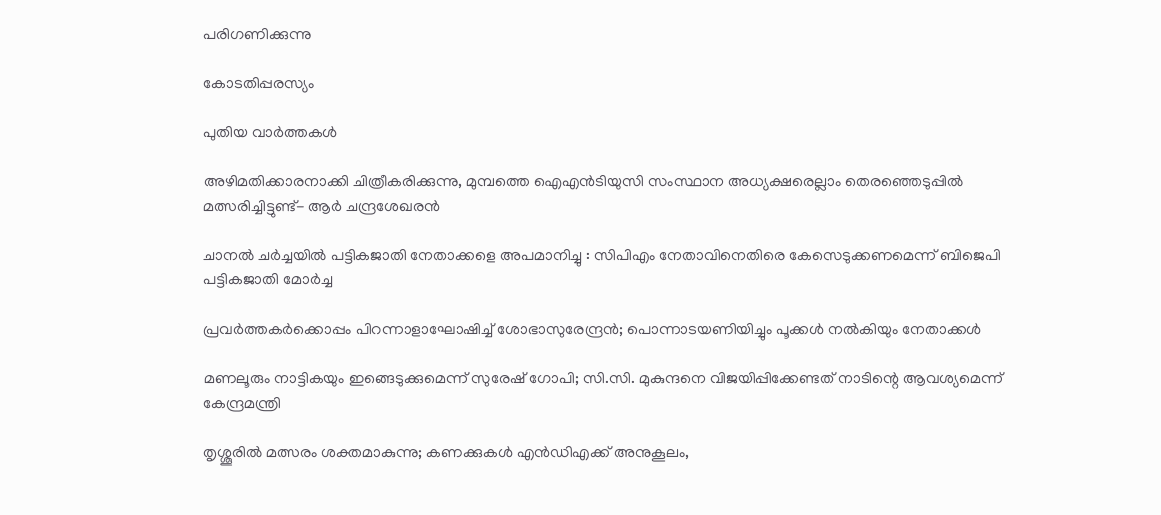പരിഗണിക്കുന്നു

കോടതിപ്പരസ്യം

പുതിയ വാര്‍ത്തകള്‍

അഴിമതിക്കാരനാക്കി ചിത്രീകരിക്കുന്നു, മുമ്പത്തെ ഐഎന്‍ടിയുസി സംസ്ഥാന അധ്യക്ഷരെല്ലാം തെരഞ്ഞെടുപ്പില്‍ മത്സരിച്ചിട്ടുണ്ട്- ആര്‍ ചന്ദ്രശേഖരന്‍

ചാനൽ ചർച്ചയിൽ പട്ടികജാതി നേതാക്കളെ അപമാനിച്ചു : സിപിഎം നേതാവിനെതിരെ കേസെടുക്കണമെന്ന് ബിജെപി പട്ടികജാതി മോർച്ച

പ്രവര്‍ത്തകര്‍ക്കൊപ്പം പിറന്നാളാഘോഷിച്ച് ശോഭാസുരേന്ദ്രന്‍; പൊന്നാടയണിയിച്ചും പൂക്കള്‍ നല്‍കിയും നേതാക്കൾ

മണലൂരും നാട്ടികയും ഇങ്ങെടുക്കുമെന്ന് സുരേഷ് ഗോപി; സി.സി. മുകുന്ദനെ വിജയിപ്പിക്കേണ്ടത് നാടിന്റെ ആവശ്യമെന്ന് കേന്ദ്രമന്ത്രി

തൃശ്ശൂരില്‍ മത്സരം ശക്തമാകുന്നു; കണക്കുകള്‍ എന്‍ഡിഎക്ക് അനുകൂലം,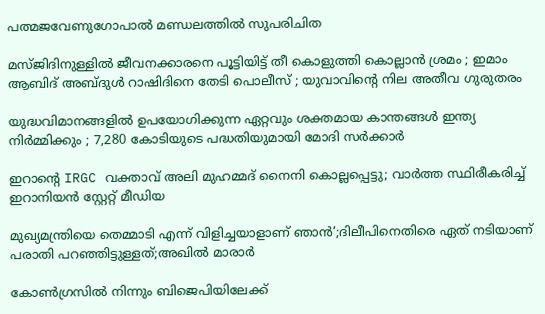പത്മജവേണുഗോപാൽ മണ്ഡലത്തിൽ സുപരിചിത

മസ്ജിദിനുള്ളിൽ ജീവനക്കാരനെ പൂട്ടിയിട്ട് തീ കൊളുത്തി കൊല്ലാൻ ശ്രമം ; ഇമാം ആബിദ് അബ്ദുൾ റാഷിദിനെ തേടി പൊലീസ് ; യുവാവിന്റെ നില അതീവ ഗുരുതരം

യുദ്ധവിമാനങ്ങളിൽ ഉപയോഗിക്കുന്ന ഏറ്റവും ശക്തമായ കാന്തങ്ങൾ ഇന്ത്യ നിർമ്മിക്കും ; 7,280 കോടിയുടെ പദ്ധതിയുമായി മോദി സർക്കാർ

ഇറാന്റെ IRGC വക്താവ് അലി മുഹമ്മദ് നൈനി കൊല്ലപ്പെട്ടു; വാർത്ത സ്ഥിരീകരിച്ച് ഇറാനിയൻ സ്റ്റേറ്റ് മീഡിയ

മുഖ്യമന്ത്രിയെ തെമ്മാടി എന്ന് വിളിച്ചയാളാണ് ഞാൻ’;ദിലീപിനെതിരെ ഏത് നടിയാണ് പരാതി പറഞ്ഞിട്ടുള്ളത്;അഖിൽ മാരാർ

കോൺഗ്രസിൽ നിന്നും ബിജെപിയിലേക്ക്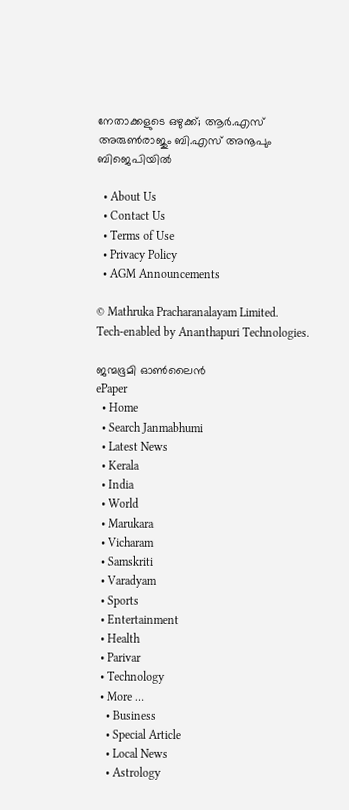നേതാക്കളുടെ ഒഴുക്ക്; ആർ.എസ് അരുൺരാജും ബി.എസ് അനൂപും ബിജെപിയിൽ

  • About Us
  • Contact Us
  • Terms of Use
  • Privacy Policy
  • AGM Announcements

© Mathruka Pracharanalayam Limited.
Tech-enabled by Ananthapuri Technologies.

ജന്മഭൂമി ഓണ്‍ലൈന്‍
ePaper
  • Home
  • Search Janmabhumi
  • Latest News
  • Kerala
  • India
  • World
  • Marukara
  • Vicharam
  • Samskriti
  • Varadyam
  • Sports
  • Entertainment
  • Health
  • Parivar
  • Technology
  • More …
    • Business
    • Special Article
    • Local News
    • Astrology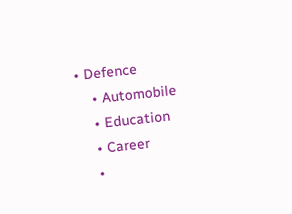• Defence
    • Automobile
    • Education
    • Career
    •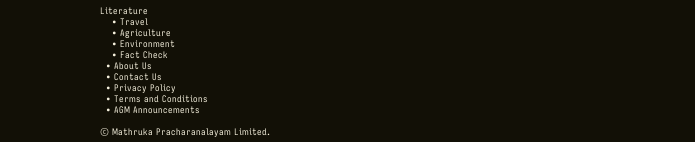Literature
    • Travel
    • Agriculture
    • Environment
    • Fact Check
  • About Us
  • Contact Us
  • Privacy Policy
  • Terms and Conditions
  • AGM Announcements

© Mathruka Pracharanalayam Limited.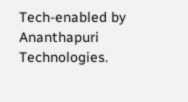Tech-enabled by Ananthapuri Technologies.